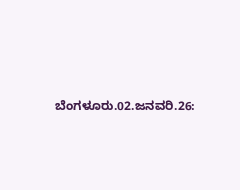ಬೆಂಗಳೂರು.02.ಜನವರಿ.26: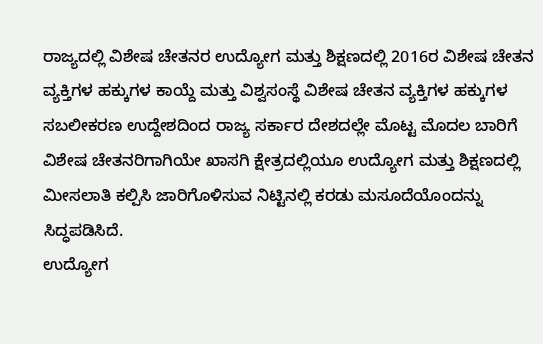ರಾಜ್ಯದಲ್ಲಿ ವಿಶೇಷ ಚೇತನರ ಉದ್ಯೋಗ ಮತ್ತು ಶಿಕ್ಷಣದಲ್ಲಿ 2016ರ ವಿಶೇಷ ಚೇತನ ವ್ಯಕ್ತಿಗಳ ಹಕ್ಕುಗಳ ಕಾಯ್ದೆ ಮತ್ತು ವಿಶ್ವಸಂಸ್ಥೆ ವಿಶೇಷ ಚೇತನ ವ್ಯಕ್ತಿಗಳ ಹಕ್ಕುಗಳ ಸಬಲೀಕರಣ ಉದ್ದೇಶದಿಂದ ರಾಜ್ಯ ಸರ್ಕಾರ ದೇಶದಲ್ಲೇ ಮೊಟ್ಟ ಮೊದಲ ಬಾರಿಗೆ ವಿಶೇಷ ಚೇತನರಿಗಾಗಿಯೇ ಖಾಸಗಿ ಕ್ಷೇತ್ರದಲ್ಲಿಯೂ ಉದ್ಯೋಗ ಮತ್ತು ಶಿಕ್ಷಣದಲ್ಲಿ ಮೀಸಲಾತಿ ಕಲ್ಪಿಸಿ ಜಾರಿಗೊಳಿಸುವ ನಿಟ್ಟಿನಲ್ಲಿ ಕರಡು ಮಸೂದೆಯೊಂದನ್ನು ಸಿದ್ಧಪಡಿಸಿದೆ.
ಉದ್ಯೋಗ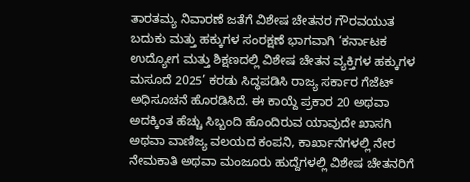ತಾರತಮ್ಯ ನಿವಾರಣೆ ಜತೆಗೆ ವಿಶೇಷ ಚೇತನರ ಗೌರವಯುತ ಬದುಕು ಮತ್ತು ಹಕ್ಕುಗಳ ಸಂರಕ್ಷಣೆ ಭಾಗವಾಗಿ ‘ಕರ್ನಾಟಕ ಉದ್ಯೋಗ ಮತ್ತು ಶಿಕ್ಷಣದಲ್ಲಿ ವಿಶೇಷ ಚೇತನ ವ್ಯಕ್ತಿಗಳ ಹಕ್ಕುಗಳ ಮಸೂದೆ 2025’ ಕರಡು ಸಿದ್ಧಪಡಿಸಿ ರಾಜ್ಯ ಸರ್ಕಾರ ಗೆಜೆಟ್ ಅಧಿಸೂಚನೆ ಹೊರಡಿಸಿದೆ. ಈ ಕಾಯ್ದೆ ಪ್ರಕಾರ 20 ಅಥವಾ ಅದಕ್ಕಿಂತ ಹೆಚ್ಚು ಸಿಬ್ಬಂದಿ ಹೊಂದಿರುವ ಯಾವುದೇ ಖಾಸಗಿ ಅಥವಾ ವಾಣಿಜ್ಯ ವಲಯದ ಕಂಪನಿ, ಕಾರ್ಖಾನೆಗಳಲ್ಲಿ ನೇರ ನೇಮಕಾತಿ ಅಥವಾ ಮಂಜೂರು ಹುದ್ದೆಗಳಲ್ಲಿ ವಿಶೇಷ ಚೇತನರಿಗೆ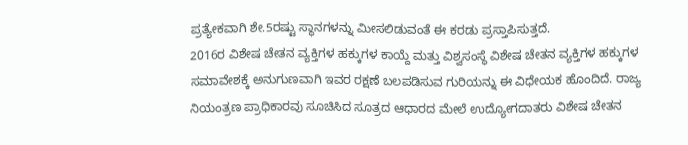ಪ್ರತ್ಯೇಕವಾಗಿ ಶೇ.5ರಷ್ಟು ಸ್ಥಾನಗಳನ್ನು ಮೀಸಲಿಡುವಂತೆ ಈ ಕರಡು ಪ್ರಸ್ತಾಪಿಸುತ್ತದೆ.
2016ರ ವಿಶೇಷ ಚೇತನ ವ್ಯಕ್ತಿಗಳ ಹಕ್ಕುಗಳ ಕಾಯ್ದೆ ಮತ್ತು ವಿಶ್ವಸಂಸ್ಥೆ ವಿಶೇಷ ಚೇತನ ವ್ಯಕ್ತಿಗಳ ಹಕ್ಕುಗಳ ಸಮಾವೇಶಕ್ಕೆ ಅನುಗುಣವಾಗಿ ಇವರ ರಕ್ಷಣೆ ಬಲಪಡಿಸುವ ಗುರಿಯನ್ನು ಈ ವಿಧೇಯಕ ಹೊಂದಿದೆ. ರಾಜ್ಯ ನಿಯಂತ್ರಣ ಪ್ರಾಧಿಕಾರವು ಸೂಚಿಸಿದ ಸೂತ್ರದ ಆಧಾರದ ಮೇಲೆ ಉದ್ಯೋಗದಾತರು ವಿಶೇಷ ಚೇತನ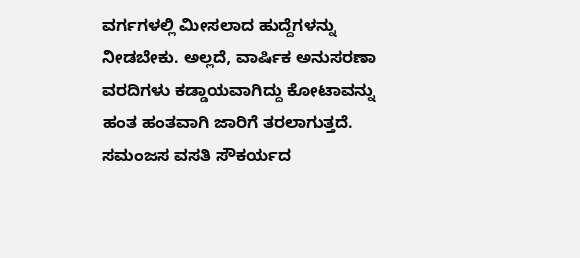ವರ್ಗಗಳಲ್ಲಿ ಮೀಸಲಾದ ಹುದ್ದೆಗಳನ್ನು ನೀಡಬೇಕು. ಅಲ್ಲದೆ, ವಾರ್ಷಿಕ ಅನುಸರಣಾ ವರದಿಗಳು ಕಡ್ಡಾಯವಾಗಿದ್ದು ಕೋಟಾವನ್ನು ಹಂತ ಹಂತವಾಗಿ ಜಾರಿಗೆ ತರಲಾಗುತ್ತದೆ. ಸಮಂಜಸ ವಸತಿ ಸೌಕರ್ಯದ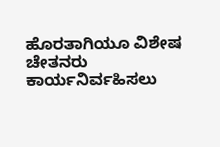ಹೊರತಾಗಿಯೂ ವಿಶೇಷ ಚೇತನರು ಕಾರ್ಯನಿರ್ವಹಿಸಲು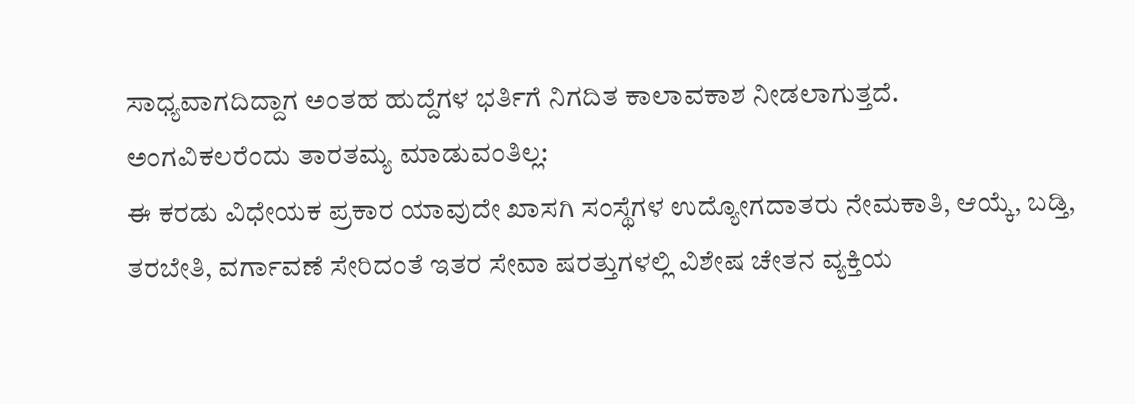ಸಾಧ್ಯವಾಗದಿದ್ದಾಗ ಅಂತಹ ಹುದ್ದೆಗಳ ಭರ್ತಿಗೆ ನಿಗದಿತ ಕಾಲಾವಕಾಶ ನೀಡಲಾಗುತ್ತದೆ.
ಅಂಗವಿಕಲರೆಂದು ತಾರತಮ್ಯ ಮಾಡುವಂತಿಲ್ಲ:
ಈ ಕರಡು ವಿಧೇಯಕ ಪ್ರಕಾರ ಯಾವುದೇ ಖಾಸಗಿ ಸಂಸ್ಥೆಗಳ ಉದ್ಯೋಗದಾತರು ನೇಮಕಾತಿ, ಆಯ್ಕೆ, ಬಡ್ತಿ, ತರಬೇತಿ, ವರ್ಗಾವಣೆ ಸೇರಿದಂತೆ ಇತರ ಸೇವಾ ಷರತ್ತುಗಳಲ್ಲಿ ವಿಶೇಷ ಚೇತನ ವ್ಯಕ್ತಿಯ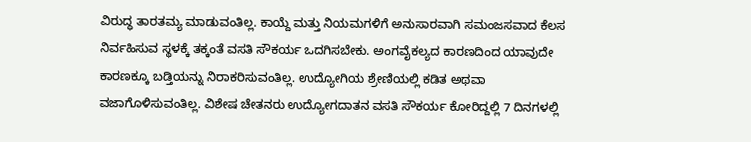ವಿರುದ್ಧ ತಾರತಮ್ಯ ಮಾಡುವಂತಿಲ್ಲ. ಕಾಯ್ದೆ ಮತ್ತು ನಿಯಮಗಳಿಗೆ ಅನುಸಾರವಾಗಿ ಸಮಂಜಸವಾದ ಕೆಲಸ ನಿರ್ವಹಿಸುವ ಸ್ಥಳಕ್ಕೆ ತಕ್ಕಂತೆ ವಸತಿ ಸೌಕರ್ಯ ಒದಗಿಸಬೇಕು. ಅಂಗವೈಕಲ್ಯದ ಕಾರಣದಿಂದ ಯಾವುದೇ ಕಾರಣಕ್ಕೂ ಬಡ್ತಿಯನ್ನು ನಿರಾಕರಿಸುವಂತಿಲ್ಲ. ಉದ್ಯೋಗಿಯ ಶ್ರೇಣಿಯಲ್ಲಿ ಕಡಿತ ಅಥವಾ ವಜಾಗೊಳಿಸುವಂತಿಲ್ಲ. ವಿಶೇಷ ಚೇತನರು ಉದ್ಯೋಗದಾತನ ವಸತಿ ಸೌಕರ್ಯ ಕೋರಿದ್ದಲ್ಲಿ 7 ದಿನಗಳಲ್ಲಿ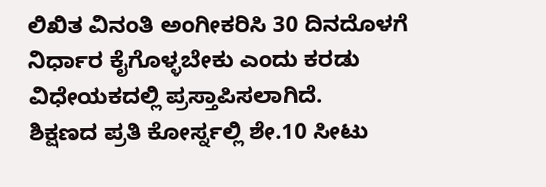ಲಿಖಿತ ವಿನಂತಿ ಅಂಗೀಕರಿಸಿ 30 ದಿನದೊಳಗೆ ನಿರ್ಧಾರ ಕೈಗೊಳ್ಳಬೇಕು ಎಂದು ಕರಡು ವಿಧೇಯಕದಲ್ಲಿ ಪ್ರಸ್ತಾಪಿಸಲಾಗಿದೆ.
ಶಿಕ್ಷಣದ ಪ್ರತಿ ಕೋರ್ಸ್ನಲ್ಲಿ ಶೇ.10 ಸೀಟು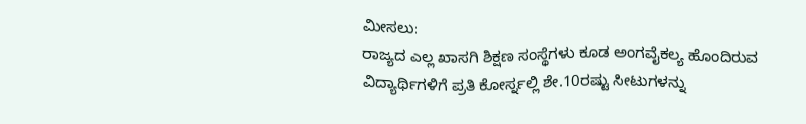ಮೀಸಲು:
ರಾಜ್ಯದ ಎಲ್ಲ ಖಾಸಗಿ ಶಿಕ್ಷಣ ಸಂಸ್ಥೆಗಳು ಕೂಡ ಅಂಗವೈಕಲ್ಯ ಹೊಂದಿರುವ ವಿದ್ಯಾರ್ಥಿಗಳಿಗೆ ಪ್ರತಿ ಕೋರ್ಸ್ನಲ್ಲಿ ಶೇ.10ರಷ್ಟು ಸೀಟುಗಳನ್ನು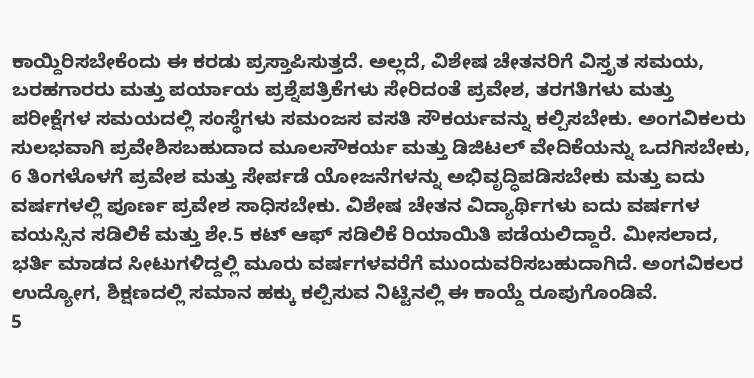ಕಾಯ್ದಿರಿಸಬೇಕೆಂದು ಈ ಕರಡು ಪ್ರಸ್ತಾಪಿಸುತ್ತದೆ. ಅಲ್ಲದೆ, ವಿಶೇಷ ಚೇತನರಿಗೆ ವಿಸ್ತೃತ ಸಮಯ, ಬರಹಗಾರರು ಮತ್ತು ಪರ್ಯಾಯ ಪ್ರಶ್ನೆಪತ್ರಿಕೆಗಳು ಸೇರಿದಂತೆ ಪ್ರವೇಶ, ತರಗತಿಗಳು ಮತ್ತು ಪರೀಕ್ಷೆಗಳ ಸಮಯದಲ್ಲಿ ಸಂಸ್ಥೆಗಳು ಸಮಂಜಸ ವಸತಿ ಸೌಕರ್ಯವನ್ನು ಕಲ್ಪಿಸಬೇಕು. ಅಂಗವಿಕಲರು ಸುಲಭವಾಗಿ ಪ್ರವೇಶಿಸಬಹುದಾದ ಮೂಲಸೌಕರ್ಯ ಮತ್ತು ಡಿಜಿಟಲ್ ವೇದಿಕೆಯನ್ನು ಒದಗಿಸಬೇಕು, 6 ತಿಂಗಳೊಳಗೆ ಪ್ರವೇಶ ಮತ್ತು ಸೇರ್ಪಡೆ ಯೋಜನೆಗಳನ್ನು ಅಭಿವೃದ್ಧಿಪಡಿಸಬೇಕು ಮತ್ತು ಐದು ವರ್ಷಗಳಲ್ಲಿ ಪೂರ್ಣ ಪ್ರವೇಶ ಸಾಧಿಸಬೇಕು. ವಿಶೇಷ ಚೇತನ ವಿದ್ಯಾರ್ಥಿಗಳು ಐದು ವರ್ಷಗಳ ವಯಸ್ಸಿನ ಸಡಿಲಿಕೆ ಮತ್ತು ಶೇ.5 ಕಟ್ ಆಫ್ ಸಡಿಲಿಕೆ ರಿಯಾಯಿತಿ ಪಡೆಯಲಿದ್ದಾರೆ. ಮೀಸಲಾದ, ಭರ್ತಿ ಮಾಡದ ಸೀಟುಗಳಿದ್ದಲ್ಲಿ ಮೂರು ವರ್ಷಗಳವರೆಗೆ ಮುಂದುವರಿಸಬಹುದಾಗಿದೆ. ಅಂಗವಿಕಲರ ಉದ್ಯೋಗ, ಶಿಕ್ಷಣದಲ್ಲಿ ಸಮಾನ ಹಕ್ಕು ಕಲ್ಪಿಸುವ ನಿಟ್ಟಿನಲ್ಲಿ ಈ ಕಾಯ್ದೆ ರೂಪುಗೊಂಡಿವೆ.
5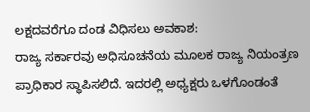ಲಕ್ಷದವರೆಗೂ ದಂಡ ವಿಧಿಸಲು ಅವಕಾಶ:
ರಾಜ್ಯ ಸರ್ಕಾರವು ಅಧಿಸೂಚನೆಯ ಮೂಲಕ ರಾಜ್ಯ ನಿಯಂತ್ರಣ ಪ್ರಾಧಿಕಾರ ಸ್ಥಾಪಿಸಲಿದೆ. ಇದರಲ್ಲಿ ಅಧ್ಯಕ್ಷರು ಒಳಗೊಂಡಂತೆ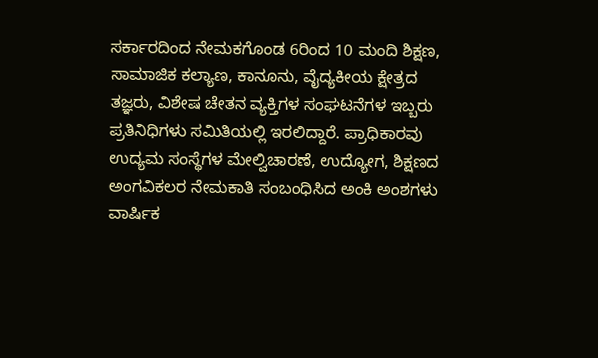ಸರ್ಕಾರದಿಂದ ನೇಮಕಗೊಂಡ 6ರಿಂದ 10 ಮಂದಿ ಶಿಕ್ಷಣ, ಸಾಮಾಜಿಕ ಕಲ್ಯಾಣ, ಕಾನೂನು, ವೈದ್ಯಕೀಯ ಕ್ಷೇತ್ರದ ತಜ್ಞರು, ವಿಶೇಷ ಚೇತನ ವ್ಯಕ್ತಿಗಳ ಸಂಘಟನೆಗಳ ಇಬ್ಬರು ಪ್ರತಿನಿಧಿಗಳು ಸಮಿತಿಯಲ್ಲಿ ಇರಲಿದ್ದಾರೆ. ಪ್ರಾಧಿಕಾರವು ಉದ್ಯಮ ಸಂಸ್ಥೆಗಳ ಮೇಲ್ವಿಚಾರಣೆ, ಉದ್ಯೋಗ, ಶಿಕ್ಷಣದ ಅಂಗವಿಕಲರ ನೇಮಕಾತಿ ಸಂಬಂಧಿಸಿದ ಅಂಕಿ ಅಂಶಗಳು ವಾರ್ಷಿಕ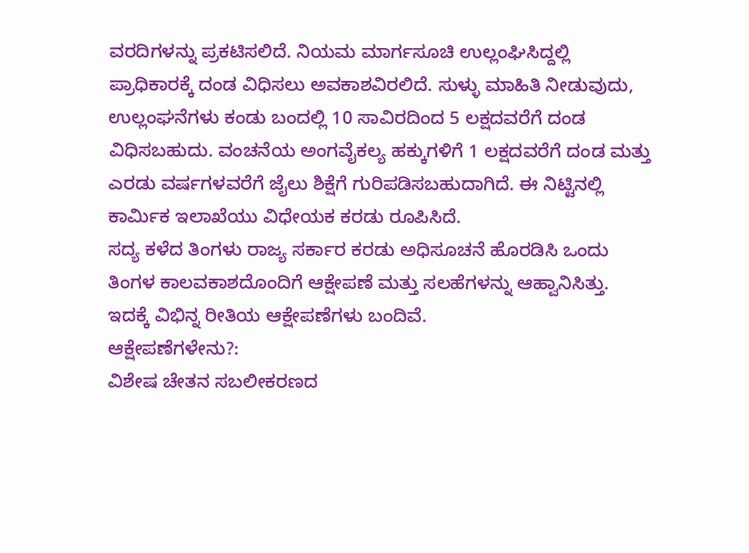ವರದಿಗಳನ್ನು ಪ್ರಕಟಿಸಲಿದೆ. ನಿಯಮ ಮಾರ್ಗಸೂಚಿ ಉಲ್ಲಂಘಿಸಿದ್ದಲ್ಲಿ ಪ್ರಾಧಿಕಾರಕ್ಕೆ ದಂಡ ವಿಧಿಸಲು ಅವಕಾಶವಿರಲಿದೆ. ಸುಳ್ಳು ಮಾಹಿತಿ ನೀಡುವುದು, ಉಲ್ಲಂಘನೆಗಳು ಕಂಡು ಬಂದಲ್ಲಿ 10 ಸಾವಿರದಿಂದ 5 ಲಕ್ಷದವರೆಗೆ ದಂಡ ವಿಧಿಸಬಹುದು. ವಂಚನೆಯ ಅಂಗವೈಕಲ್ಯ ಹಕ್ಕುಗಳಿಗೆ 1 ಲಕ್ಷದವರೆಗೆ ದಂಡ ಮತ್ತು ಎರಡು ವರ್ಷಗಳವರೆಗೆ ಜೈಲು ಶಿಕ್ಷೆಗೆ ಗುರಿಪಡಿಸಬಹುದಾಗಿದೆ. ಈ ನಿಟ್ಟಿನಲ್ಲಿ ಕಾರ್ಮಿಕ ಇಲಾಖೆಯು ವಿಧೇಯಕ ಕರಡು ರೂಪಿಸಿದೆ.
ಸದ್ಯ ಕಳೆದ ತಿಂಗಳು ರಾಜ್ಯ ಸರ್ಕಾರ ಕರಡು ಅಧಿಸೂಚನೆ ಹೊರಡಿಸಿ ಒಂದು ತಿಂಗಳ ಕಾಲವಕಾಶದೊಂದಿಗೆ ಆಕ್ಷೇಪಣೆ ಮತ್ತು ಸಲಹೆಗಳನ್ನು ಆಹ್ವಾನಿಸಿತ್ತು. ಇದಕ್ಕೆ ವಿಭಿನ್ನ ರೀತಿಯ ಆಕ್ಷೇಪಣೆಗಳು ಬಂದಿವೆ.
ಆಕ್ಷೇಪಣೆಗಳೇನು?:
ವಿಶೇಷ ಚೇತನ ಸಬಲೀಕರಣದ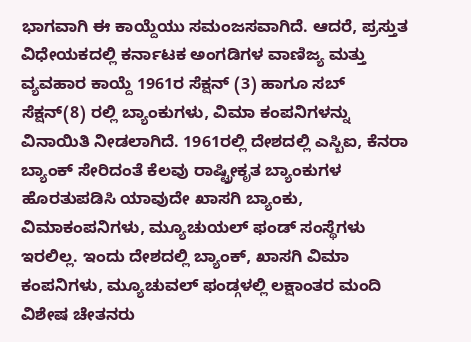ಭಾಗವಾಗಿ ಈ ಕಾಯ್ದೆಯು ಸಮಂಜಸವಾಗಿದೆ. ಆದರೆ, ಪ್ರಸ್ತುತ ವಿಧೇಯಕದಲ್ಲಿ ಕರ್ನಾಟಕ ಅಂಗಡಿಗಳ ವಾಣಿಜ್ಯ ಮತ್ತು ವ್ಯವಹಾರ ಕಾಯ್ದೆ 1961ರ ಸೆಕ್ಷನ್ (3) ಹಾಗೂ ಸಬ್ ಸೆಕ್ಷನ್(8) ರಲ್ಲಿ ಬ್ಯಾಂಕುಗಳು, ವಿಮಾ ಕಂಪನಿಗಳನ್ನು ವಿನಾಯಿತಿ ನೀಡಲಾಗಿದೆ. 1961ರಲ್ಲಿ ದೇಶದಲ್ಲಿ ಎಸ್ಬಿಐ, ಕೆನರಾ ಬ್ಯಾಂಕ್ ಸೇರಿದಂತೆ ಕೆಲವು ರಾಷ್ಟ್ರೀಕೃತ ಬ್ಯಾಂಕುಗಳ ಹೊರತುಪಡಿಸಿ ಯಾವುದೇ ಖಾಸಗಿ ಬ್ಯಾಂಕು, ವಿಮಾಕಂಪನಿಗಳು, ಮ್ಯೂಚುಯಲ್ ಫಂಡ್ ಸಂಸ್ಥೆಗಳು ಇರಲಿಲ್ಲ. ಇಂದು ದೇಶದಲ್ಲಿ ಬ್ಯಾಂಕ್, ಖಾಸಗಿ ವಿಮಾ ಕಂಪನಿಗಳು, ಮ್ಯೂಚುವಲ್ ಫಂಡ್ಗಳಲ್ಲಿ ಲಕ್ಷಾಂತರ ಮಂದಿ ವಿಶೇಷ ಚೇತನರು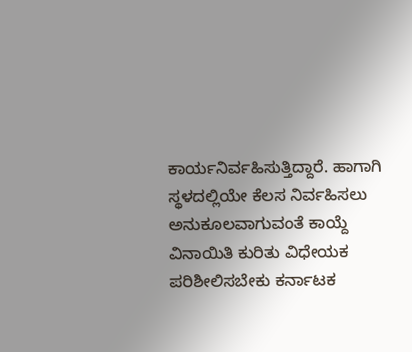ಕಾರ್ಯನಿರ್ವಹಿಸುತ್ತಿದ್ದಾರೆ. ಹಾಗಾಗಿ ಸ್ಥಳದಲ್ಲಿಯೇ ಕೆಲಸ ನಿರ್ವಹಿಸಲು ಅನುಕೂಲವಾಗುವಂತೆ ಕಾಯ್ದೆ ವಿನಾಯಿತಿ ಕುರಿತು ವಿಧೇಯಕ ಪರಿಶೀಲಿಸಬೇಕು ಕರ್ನಾಟಕ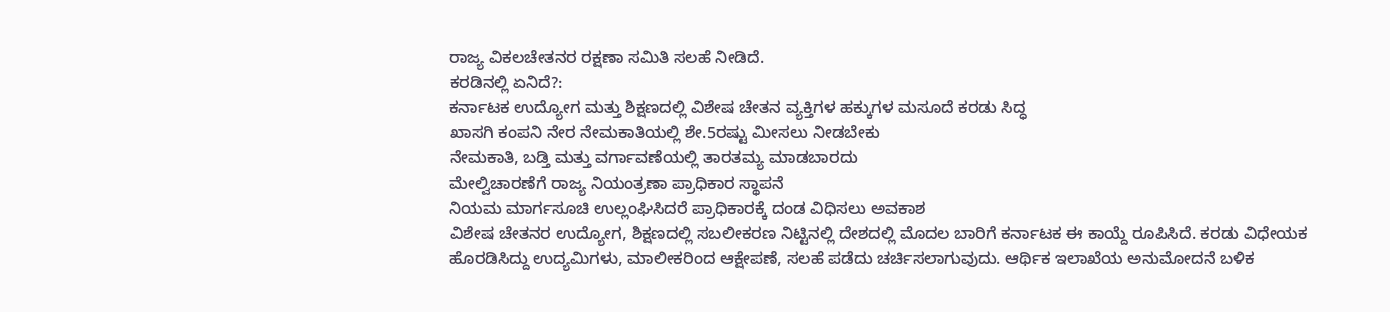ರಾಜ್ಯ ವಿಕಲಚೇತನರ ರಕ್ಷಣಾ ಸಮಿತಿ ಸಲಹೆ ನೀಡಿದೆ.
ಕರಡಿನಲ್ಲಿ ಏನಿದೆ?:
ಕರ್ನಾಟಕ ಉದ್ಯೋಗ ಮತ್ತು ಶಿಕ್ಷಣದಲ್ಲಿ ವಿಶೇಷ ಚೇತನ ವ್ಯಕ್ತಿಗಳ ಹಕ್ಕುಗಳ ಮಸೂದೆ ಕರಡು ಸಿದ್ಧ
ಖಾಸಗಿ ಕಂಪನಿ ನೇರ ನೇಮಕಾತಿಯಲ್ಲಿ ಶೇ.5ರಷ್ಟು ಮೀಸಲು ನೀಡಬೇಕು
ನೇಮಕಾತಿ, ಬಡ್ತಿ ಮತ್ತು ವರ್ಗಾವಣೆಯಲ್ಲಿ ತಾರತಮ್ಯ ಮಾಡಬಾರದು
ಮೇಲ್ವಿಚಾರಣೆಗೆ ರಾಜ್ಯ ನಿಯಂತ್ರಣಾ ಪ್ರಾಧಿಕಾರ ಸ್ಥಾಪನೆ
ನಿಯಮ ಮಾರ್ಗಸೂಚಿ ಉಲ್ಲಂಘಿಸಿದರೆ ಪ್ರಾಧಿಕಾರಕ್ಕೆ ದಂಡ ವಿಧಿಸಲು ಅವಕಾಶ
ವಿಶೇಷ ಚೇತನರ ಉದ್ಯೋಗ, ಶಿಕ್ಷಣದಲ್ಲಿ ಸಬಲೀಕರಣ ನಿಟ್ಟಿನಲ್ಲಿ ದೇಶದಲ್ಲಿ ಮೊದಲ ಬಾರಿಗೆ ಕರ್ನಾಟಕ ಈ ಕಾಯ್ದೆ ರೂಪಿಸಿದೆ. ಕರಡು ವಿಧೇಯಕ ಹೊರಡಿಸಿದ್ದು ಉದ್ಯಮಿಗಳು, ಮಾಲೀಕರಿಂದ ಆಕ್ಷೇಪಣೆ, ಸಲಹೆ ಪಡೆದು ಚರ್ಚಿಸಲಾಗುವುದು. ಆರ್ಥಿಕ ಇಲಾಖೆಯ ಅನುಮೋದನೆ ಬಳಿಕ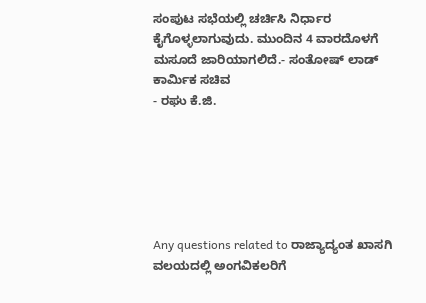ಸಂಪುಟ ಸಭೆಯಲ್ಲಿ ಚರ್ಚಿಸಿ ನಿರ್ಧಾರ ಕೈಗೊಳ್ಳಲಾಗುವುದು. ಮುಂದಿನ 4 ವಾರದೊಳಗೆ ಮಸೂದೆ ಜಾರಿಯಾಗಲಿದೆ.- ಸಂತೋಷ್ ಲಾಡ್ ಕಾರ್ಮಿಕ ಸಚಿವ
- ರಘು ಕೆ.ಜಿ.






Any questions related to ರಾಜ್ಯಾದ್ಯಂತ ಖಾಸಗಿ ವಲಯದಲ್ಲಿ ಅಂಗವಿಕಲರಿಗೆ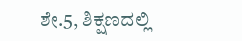ಶೇ.5, ಶಿಕ್ಷಣದಲ್ಲಿ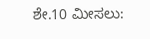ಶೇ.10 ಮೀಸಲು: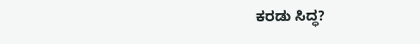ಕರಡು ಸಿದ್ಧ?